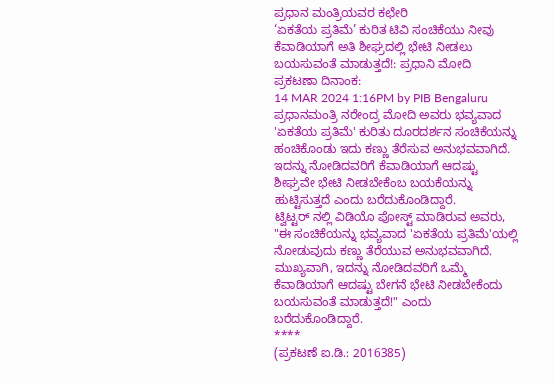ಪ್ರಧಾನ ಮಂತ್ರಿಯವರ ಕಛೇರಿ
‘ಏಕತೆಯ ಪ್ರತಿಮೆ’ ಕುರಿತ ಟಿವಿ ಸಂಚಿಕೆಯು ನೀವು ಕೆವಾಡಿಯಾಗೆ ಅತಿ ಶೀಘ್ರದಲ್ಲಿ ಭೇಟಿ ನೀಡಲು ಬಯಸುವಂತೆ ಮಾಡುತ್ತದೆ!: ಪ್ರಧಾನಿ ಮೋದಿ
ಪ್ರಕಟಣಾ ದಿನಾಂಕ:
14 MAR 2024 1:16PM by PIB Bengaluru
ಪ್ರಧಾನಮಂತ್ರಿ ನರೇಂದ್ರ ಮೋದಿ ಅವರು ಭವ್ಯವಾದ 'ಏಕತೆಯ ಪ್ರತಿಮೆ' ಕುರಿತು ದೂರದರ್ಶನ ಸಂಚಿಕೆಯನ್ನು ಹಂಚಿಕೊಂಡು ಇದು ಕಣ್ಣು ತೆರೆಸುವ ಅನುಭವವಾಗಿದೆ. ಇದನ್ನು ನೋಡಿದವರಿಗೆ ಕೆವಾಡಿಯಾಗೆ ಆದಷ್ಟು ಶೀಘ್ರವೇ ಭೇಟಿ ನೀಡಬೇಕೆಂಬ ಬಯಕೆಯನ್ನು ಹುಟ್ಟಿಸುತ್ತದೆ ಎಂದು ಬರೆದುಕೊಂಡಿದ್ದಾರೆ.
ಟ್ವಿಟ್ಟರ್ ನಲ್ಲಿ ವಿಡಿಯೊ ಪೋಸ್ಟ್ ಮಾಡಿರುವ ಅವರು,
"ಈ ಸಂಚಿಕೆಯನ್ನು ಭವ್ಯವಾದ 'ಏಕತೆಯ ಪ್ರತಿಮೆ'ಯಲ್ಲಿ ನೋಡುವುದು ಕಣ್ಣು ತೆರೆಯುವ ಅನುಭವವಾಗಿದೆ. ಮುಖ್ಯವಾಗಿ, ಇದನ್ನು ನೋಡಿದವರಿಗೆ ಒಮ್ಮೆ ಕೆವಾಡಿಯಾಗೆ ಆದಷ್ಟು ಬೇಗನೆ ಭೇಟಿ ನೀಡಬೇಕೆಂದು ಬಯಸುವಂತೆ ಮಾಡುತ್ತದೆ!" ಎಂದು ಬರೆದುಕೊಂಡಿದ್ದಾರೆ.
****
(ಪ್ರಕಟಣೆ ಐ.ಡಿ.: 2016385)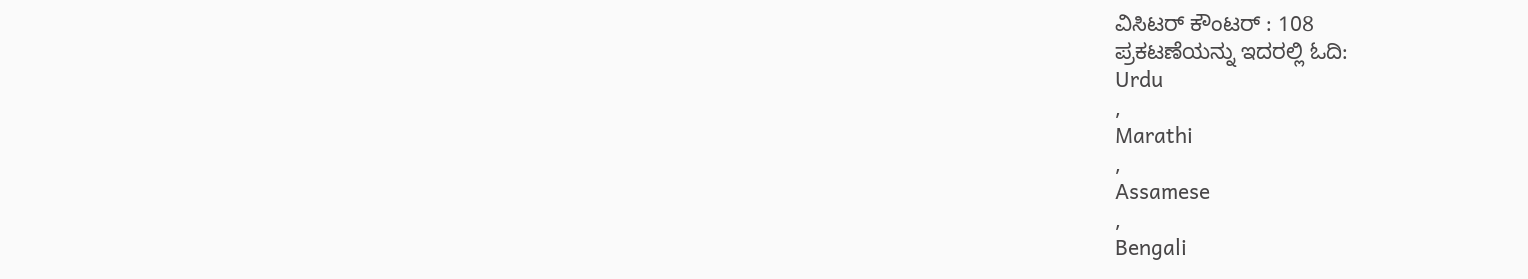ವಿಸಿಟರ್ ಕೌಂಟರ್ : 108
ಪ್ರಕಟಣೆಯನ್ನು ಇದರಲ್ಲಿ ಓದಿ:
Urdu
,
Marathi
,
Assamese
,
Bengali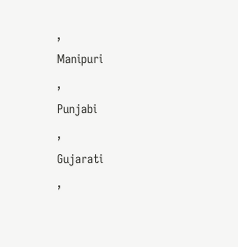,
Manipuri
,
Punjabi
,
Gujarati
,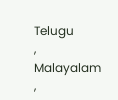Telugu
,
Malayalam
,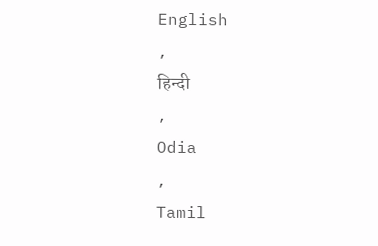English
,
हिन्दी
,
Odia
,
Tamil